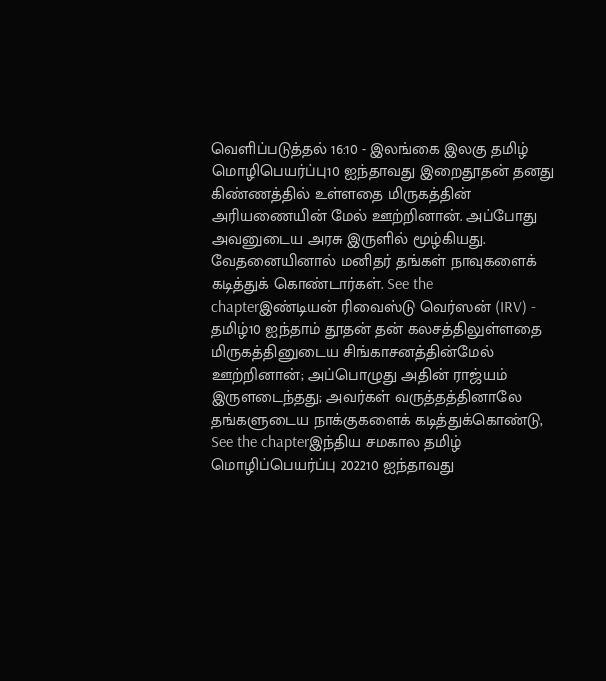வெளிப்படுத்தல் 16:10 - இலங்கை இலகு தமிழ் மொழிபெயர்ப்பு10 ஐந்தாவது இறைதூதன் தனது கிண்ணத்தில் உள்ளதை மிருகத்தின் அரியணையின் மேல் ஊற்றினான். அப்போது அவனுடைய அரசு இருளில் மூழ்கியது. வேதனையினால் மனிதர் தங்கள் நாவுகளைக் கடித்துக் கொண்டார்கள். See the chapterஇண்டியன் ரிவைஸ்டு வெர்ஸன் (IRV) - தமிழ்10 ஐந்தாம் தூதன் தன் கலசத்திலுள்ளதை மிருகத்தினுடைய சிங்காசனத்தின்மேல் ஊற்றினான்; அப்பொழுது அதின் ராஜ்யம் இருளடைந்தது; அவர்கள் வருத்தத்தினாலே தங்களுடைய நாக்குகளைக் கடித்துக்கொண்டு, See the chapterஇந்திய சமகால தமிழ் மொழிப்பெயர்ப்பு 202210 ஐந்தாவது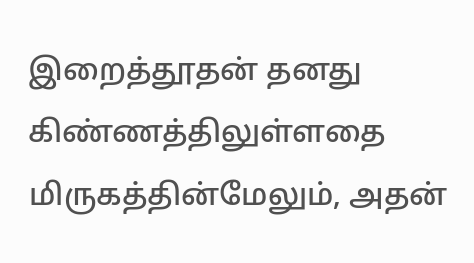இறைத்தூதன் தனது கிண்ணத்திலுள்ளதை மிருகத்தின்மேலும், அதன்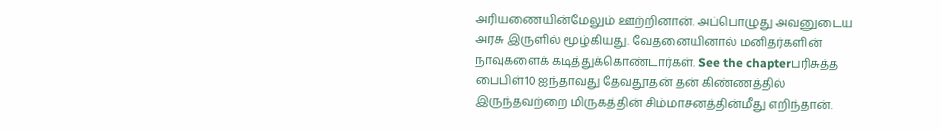அரியணையின்மேலும் ஊற்றினான். அப்பொழுது அவனுடைய அரசு இருளில் மூழ்கியது. வேதனையினால் மனிதர்களின் நாவுகளைக் கடித்துக்கொண்டார்கள். See the chapterபரிசுத்த பைபிள்10 ஐந்தாவது தேவதூதன் தன் கிண்ணத்தில் இருந்தவற்றை மிருகத்தின் சிம்மாசனத்தின்மீது எறிந்தான்.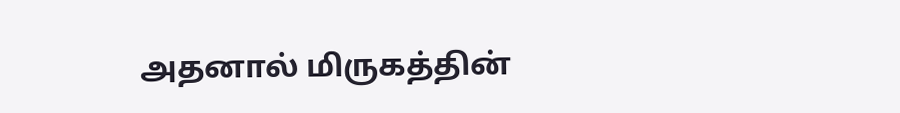அதனால் மிருகத்தின்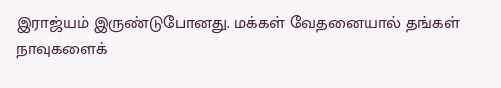இராஜ்யம் இருண்டுபோனது. மக்கள் வேதனையால் தங்கள் நாவுகளைக்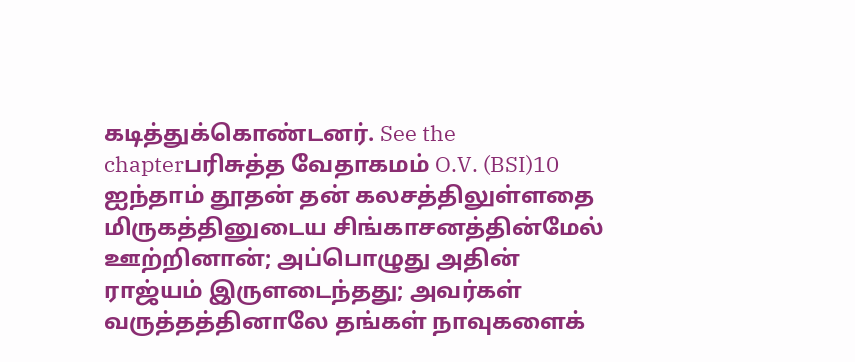கடித்துக்கொண்டனர். See the chapterபரிசுத்த வேதாகமம் O.V. (BSI)10 ஐந்தாம் தூதன் தன் கலசத்திலுள்ளதை மிருகத்தினுடைய சிங்காசனத்தின்மேல் ஊற்றினான்; அப்பொழுது அதின் ராஜ்யம் இருளடைந்தது; அவர்கள் வருத்தத்தினாலே தங்கள் நாவுகளைக்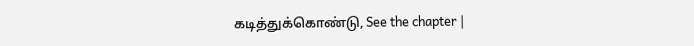கடித்துக்கொண்டு, See the chapter |